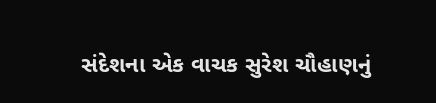સંદેશના એક વાચક સુરેશ ચૌહાણનું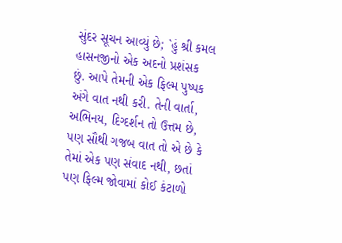સુંદર સૂચન આવ્યું છે; `હું શ્રી કમલ હાસનજીનો એક અદનો પ્રશંસક છું. આપે તેમની એક ફિલ્મ પુષ્પક અંગે વાત નથી કરી. તેની વાર્તા, અભિનય, દિગ્દર્શન તો ઉત્તમ છે, પણ સૌથી ગજબ વાત તો એ છે કે તેમાં એક પણ સંવાદ નથી, છતાં પણ ફિલ્મ જોવામાં કોઈ કંટાળો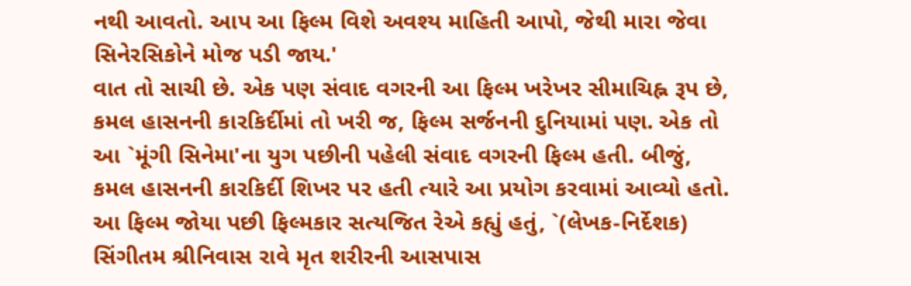નથી આવતો. આપ આ ફિલ્મ વિશે અવશ્ય માહિતી આપો, જેથી મારા જેવા સિનેરસિકોને મોજ પડી જાય.'
વાત તો સાચી છે. એક પણ સંવાદ વગરની આ ફિલ્મ ખરેખર સીમાચિહ્ન રૂપ છે, કમલ હાસનની કારકિર્દીમાં તો ખરી જ, ફિલ્મ સર્જનની દુનિયામાં પણ. એક તો આ `મૂંગી સિનેમા'ના યુગ પછીની પહેલી સંવાદ વગરની ફિલ્મ હતી. બીજું, કમલ હાસનની કારકિર્દી શિખર પર હતી ત્યારે આ પ્રયોગ કરવામાં આવ્યો હતો. આ ફિલ્મ જોયા પછી ફિલ્મકાર સત્યજિત રેએ કહ્યું હતું, `(લેખક-નિર્દેશક) સિંગીતમ શ્રીનિવાસ રાવે મૃત શરીરની આસપાસ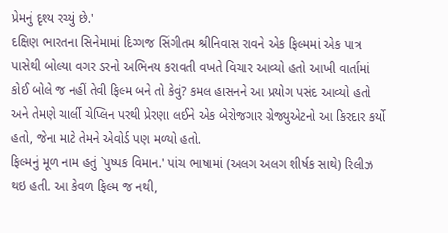પ્રેમનું દૃશ્ય રચ્યું છે.'
દક્ષિણ ભારતના સિનેમામાં દિગ્ગજ સિંગીતમ શ્રીનિવાસ રાવને એક ફિલ્મમાં એક પાત્ર પાસેથી બોલ્યા વગર ડરનો અભિનય કરાવતી વખતે વિચાર આવ્યો હતો આખી વાર્તામાં કોઈ બોલે જ નહીં તેવી ફિલ્મ બને તો કેવું? કમલ હાસનને આ પ્રયોગ પસંદ આવ્યો હતો અને તેમણે ચાર્લી ચેપ્લિન પરથી પ્રેરણા લઈને એક બેરોજગાર ગ્રેજ્યુએટનો આ કિરદાર કર્યો હતો, જેના માટે તેમને એવોર્ડ પણ મળ્યો હતો.
ફિલ્મનું મૂળ નામ હતું `પુષ્પક વિમાન.' પાંચ ભાષામાં (અલગ અલગ શીર્ષક સાથે) રિલીઝ થઇ હતી. આ કેવળ ફિલ્મ જ નથી,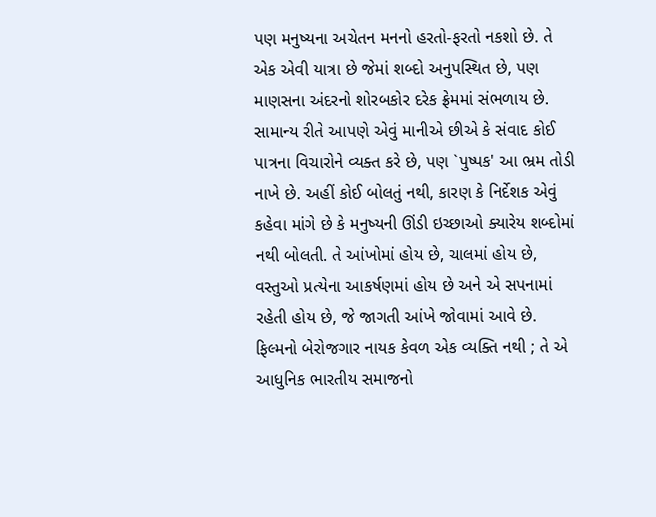પણ મનુષ્યના અચેતન મનનો હરતો-ફરતો નકશો છે. તે એક એવી યાત્રા છે જેમાં શબ્દો અનુપસ્થિત છે, પણ માણસના અંદરનો શોરબકોર દરેક ફ્રેમમાં સંભળાય છે.
સામાન્ય રીતે આપણે એવું માનીએ છીએ કે સંવાદ કોઈ પાત્રના વિચારોને વ્યક્ત કરે છે, પણ `પુષ્પક' આ ભ્રમ તોડી નાખે છે. અહીં કોઈ બોલતું નથી, કારણ કે નિર્દેશક એવું કહેવા માંગે છે કે મનુષ્યની ઊંડી ઇચ્છાઓ ક્યારેય શબ્દોમાં નથી બોલતી. તે આંખોમાં હોય છે, ચાલમાં હોય છે, વસ્તુઓ પ્રત્યેના આકર્ષણમાં હોય છે અને એ સપનામાં રહેતી હોય છે, જે જાગતી આંખે જોવામાં આવે છે.
ફિલ્મનો બેરોજગાર નાયક કેવળ એક વ્યક્તિ નથી ; તે એ આધુનિક ભારતીય સમાજનો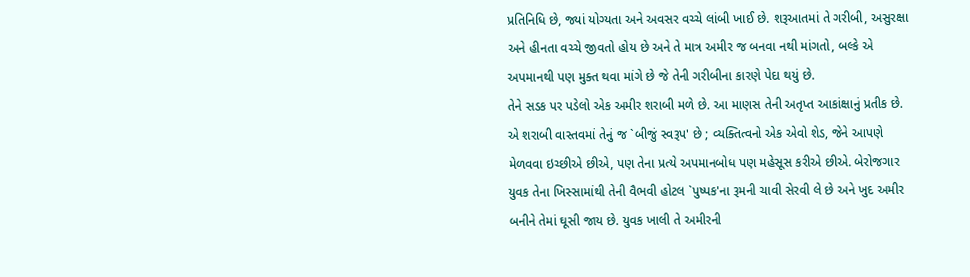પ્રતિનિધિ છે, જ્યાં યોગ્યતા અને અવસર વચ્ચે લાંબી ખાઈ છે. શરૂઆતમાં તે ગરીબી, અસુરક્ષા અને હીનતા વચ્ચે જીવતો હોય છે અને તે માત્ર અમીર જ બનવા નથી માંગતો, બલ્કે એ અપમાનથી પણ મુક્ત થવા માંગે છે જે તેની ગરીબીના કારણે પેદા થયું છે.
તેને સડક પર પડેલો એક અમીર શરાબી મળે છે. આ માણસ તેની અતૃપ્ત આકાંક્ષાનું પ્રતીક છે. એ શરાબી વાસ્તવમાં તેનું જ `બીજું સ્વરૂપ' છે ; વ્યક્તિત્વનો એક એવો શેડ, જેને આપણે મેળવવા ઇચ્છીએ છીએ, પણ તેના પ્રત્યે અપમાનબોધ પણ મહેસૂસ કરીએ છીએ. બેરોજગાર યુવક તેના ખિસ્સામાંથી તેની વૈભવી હોટલ `પુષ્પક'ના રૂમની ચાવી સેરવી લે છે અને ખુદ અમીર બનીને તેમાં ઘૂસી જાય છે. યુવક ખાલી તે અમીરની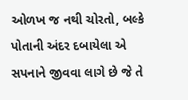ઓળખ જ નથી ચોરતો, બલ્કે પોતાની અંદર દબાયેલા એ સપનાને જીવવા લાગે છે જે તે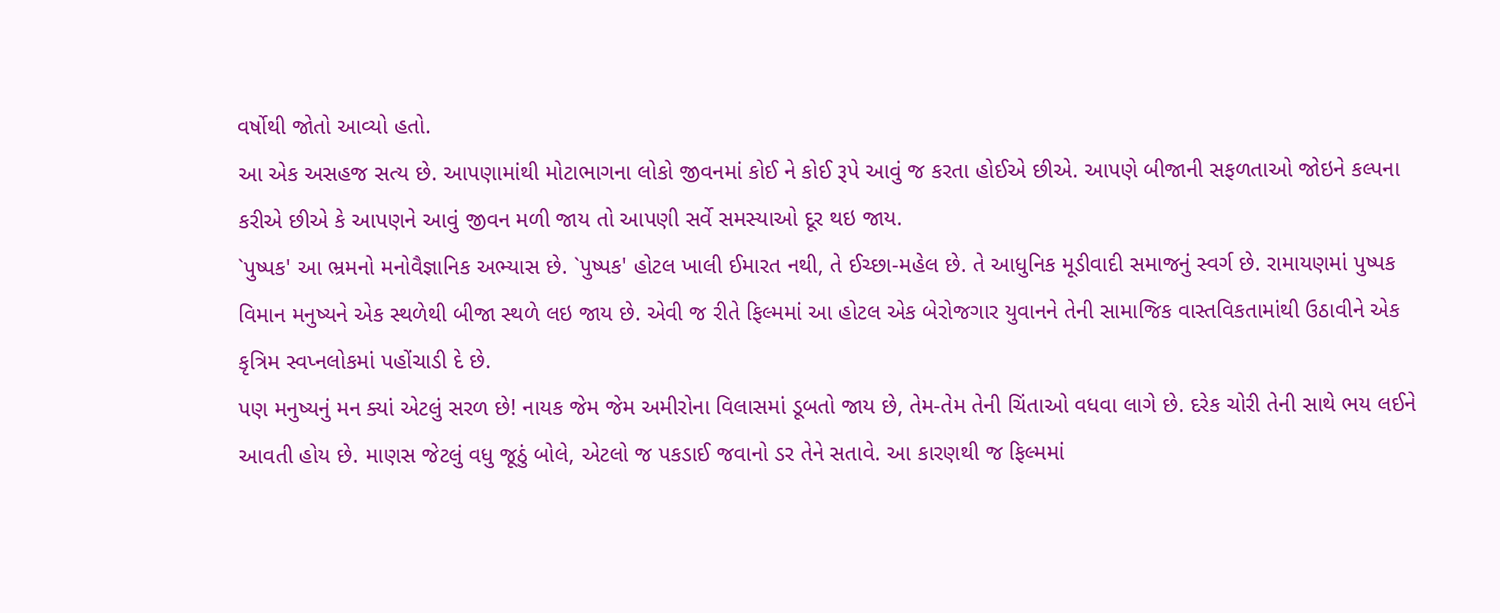વર્ષોથી જોતો આવ્યો હતો.
આ એક અસહજ સત્ય છે. આપણામાંથી મોટાભાગના લોકો જીવનમાં કોઈ ને કોઈ રૂપે આવું જ કરતા હોઈએ છીએ. આપણે બીજાની સફળતાઓ જોઇને કલ્પના કરીએ છીએ કે આપણને આવું જીવન મળી જાય તો આપણી સર્વે સમસ્યાઓ દૂર થઇ જાય.
`પુષ્પક' આ ભ્રમનો મનોવૈજ્ઞાનિક અભ્યાસ છે. `પુષ્પક' હોટલ ખાલી ઈમારત નથી, તે ઈચ્છા-મહેલ છે. તે આધુનિક મૂડીવાદી સમાજનું સ્વર્ગ છે. રામાયણમાં પુષ્પક વિમાન મનુષ્યને એક સ્થળેથી બીજા સ્થળે લઇ જાય છે. એવી જ રીતે ફિલ્મમાં આ હોટલ એક બેરોજગાર યુવાનને તેની સામાજિક વાસ્તવિકતામાંથી ઉઠાવીને એક કૃત્રિમ સ્વપ્નલોકમાં પહોંચાડી દે છે.
પણ મનુષ્યનું મન ક્યાં એટલું સરળ છે! નાયક જેમ જેમ અમીરોના વિલાસમાં ડૂબતો જાય છે, તેમ-તેમ તેની ચિંતાઓ વધવા લાગે છે. દરેક ચોરી તેની સાથે ભય લઈને આવતી હોય છે. માણસ જેટલું વધુ જૂઠું બોલે, એટલો જ પકડાઈ જવાનો ડર તેને સતાવે. આ કારણથી જ ફિલ્મમાં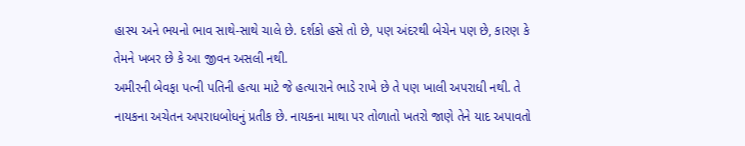હાસ્ય અને ભયનો ભાવ સાથે-સાથે ચાલે છે. દર્શકો હસે તો છે, પણ અંદરથી બેચેન પણ છે, કારણ કે તેમને ખબર છે કે આ જીવન અસલી નથી.
અમીરની બેવફા પત્ની પતિની હત્યા માટે જે હત્યારાને ભાડે રાખે છે તે પણ ખાલી અપરાધી નથી. તે નાયકના અચેતન અપરાધબોધનું પ્રતીક છે. નાયકના માથા પર તોળાતો ખતરો જાણે તેને યાદ અપાવતો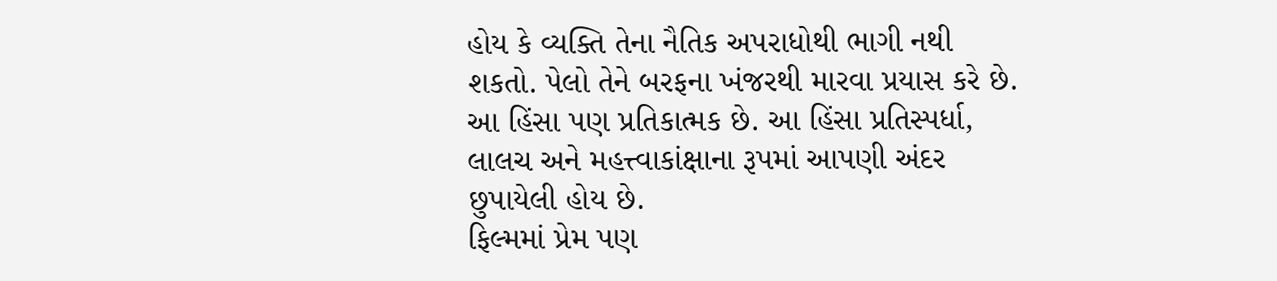હોય કે વ્યક્તિ તેના નૈતિક અપરાધોથી ભાગી નથી શકતો. પેલો તેને બરફના ખંજરથી મારવા પ્રયાસ કરે છે. આ હિંસા પણ પ્રતિકાત્મક છે. આ હિંસા પ્રતિસ્પર્ધા, લાલચ અને મહત્ત્વાકાંક્ષાના રૂપમાં આપણી અંદર છુપાયેલી હોય છે.
ફિલ્મમાં પ્રેમ પણ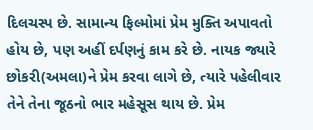દિલચસ્પ છે. સામાન્ય ફિલ્મોમાં પ્રેમ મુક્તિ અપાવતો હોય છે, પણ અહીં દર્પણનું કામ કરે છે. નાયક જ્યારે છોકરી(અમલા)ને પ્રેમ કરવા લાગે છે, ત્યારે પહેલીવાર તેને તેના જૂઠનો ભાર મહેસૂસ થાય છે. પ્રેમ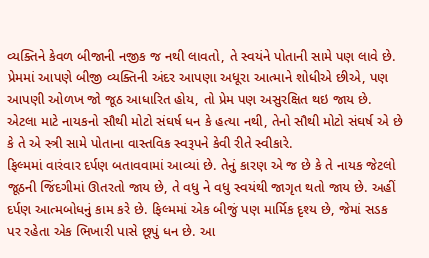વ્યક્તિને કેવળ બીજાની નજીક જ નથી લાવતો, તે સ્વયંને પોતાની સામે પણ લાવે છે. પ્રેમમાં આપણે બીજી વ્યક્તિની અંદર આપણા અધૂરા આત્માને શોધીએ છીએ, પણ આપણી ઓળખ જો જૂઠ આધારિત હોય, તો પ્રેમ પણ અસુરક્ષિત થઇ જાય છે. એટલા માટે નાયકનો સૌથી મોટો સંઘર્ષ ધન કે હત્યા નથી, તેનો સૌથી મોટો સંઘર્ષ એ છે કે તે એ સ્ત્રી સામે પોતાના વાસ્તવિક સ્વરૂપને કેવી રીતે સ્વીકારે.
ફિલ્મમાં વારંવાર દર્પણ બતાવવામાં આવ્યાં છે. તેનું કારણ એ જ છે કે તે નાયક જેટલો જૂઠની જિંદગીમાં ઊતરતો જાય છે, તે વધુ ને વધુ સ્વયંથી જાગૃત થતો જાય છે. અહીં દર્પણ આત્મબોધનું કામ કરે છે. ફિલ્મમાં એક બીજું પણ માર્મિક દૃશ્ય છે, જેમાં સડક પર રહેતા એક ભિખારી પાસે છૂપું ધન છે. આ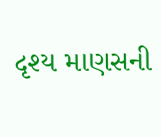દૃશ્ય માણસની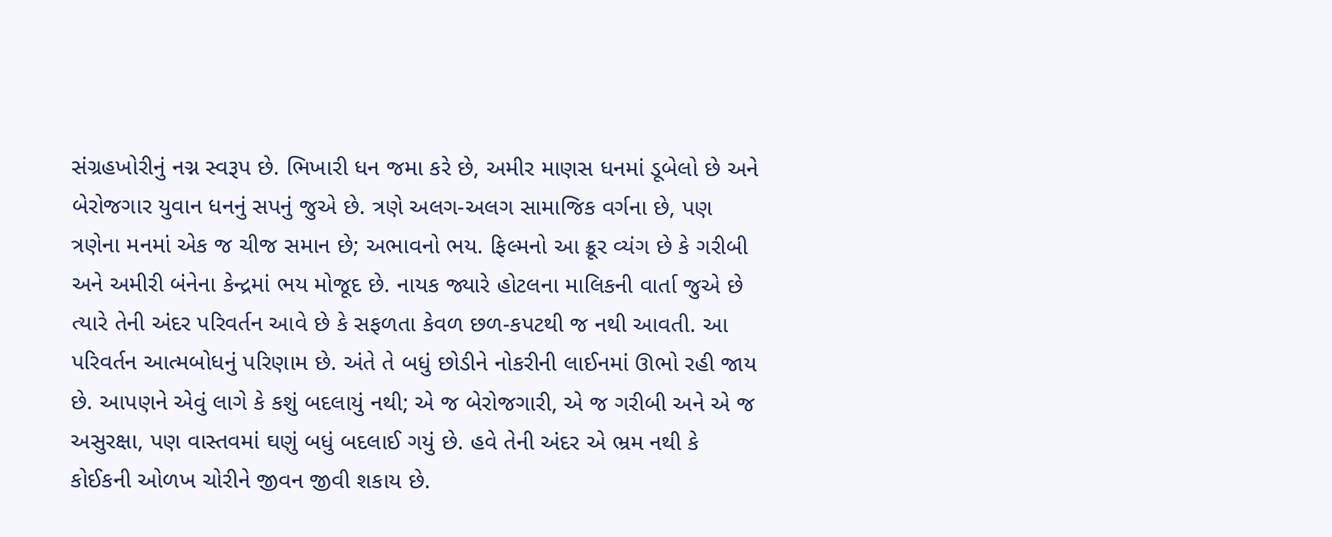સંગ્રહખોરીનું નગ્ન સ્વરૂપ છે. ભિખારી ધન જમા કરે છે, અમીર માણસ ધનમાં ડૂબેલો છે અને બેરોજગાર યુવાન ધનનું સપનું જુએ છે. ત્રણે અલગ-અલગ સામાજિક વર્ગના છે, પણ ત્રણેના મનમાં એક જ ચીજ સમાન છે; અભાવનો ભય. ફિલ્મનો આ ક્રૂર વ્યંગ છે કે ગરીબી અને અમીરી બંનેના કેન્દ્રમાં ભય મોજૂદ છે. નાયક જ્યારે હોટલના માલિકની વાર્તા જુએ છે ત્યારે તેની અંદર પરિવર્તન આવે છે કે સફળતા કેવળ છળ-કપટથી જ નથી આવતી. આ પરિવર્તન આત્મબોધનું પરિણામ છે. અંતે તે બધું છોડીને નોકરીની લાઈનમાં ઊભો રહી જાય છે. આપણને એવું લાગે કે કશું બદલાયું નથી; એ જ બેરોજગારી, એ જ ગરીબી અને એ જ અસુરક્ષા, પણ વાસ્તવમાં ઘણું બધું બદલાઈ ગયું છે. હવે તેની અંદર એ ભ્રમ નથી કે કોઈકની ઓળખ ચોરીને જીવન જીવી શકાય છે.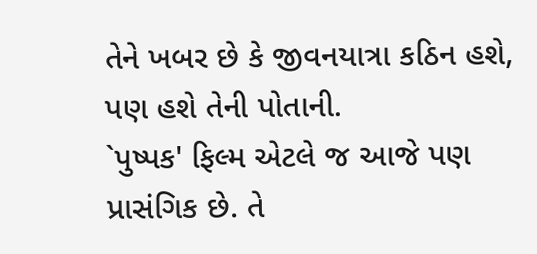તેને ખબર છે કે જીવનયાત્રા કઠિન હશે, પણ હશે તેની પોતાની.
`પુષ્પક' ફિલ્મ એટલે જ આજે પણ પ્રાસંગિક છે. તે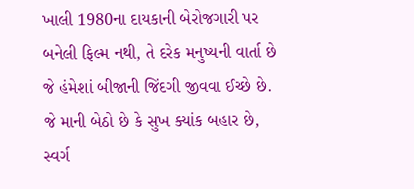ખાલી 1980ના દાયકાની બેરોજગારી પર બનેલી ફિલ્મ નથી, તે દરેક મનુષ્યની વાર્તા છે જે હંમેશાં બીજાની જિંદગી જીવવા ઈચ્છે છે. જે માની બેઠો છે કે સુખ ક્યાંક બહાર છે, સ્વર્ગ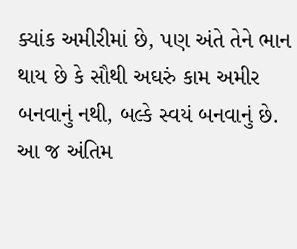ક્યાંક અમીરીમાં છે, પણ અંતે તેને ભાન થાય છે કે સૌથી અઘરું કામ અમીર બનવાનું નથી, બલ્કે સ્વયં બનવાનું છે.
આ જ અંતિમ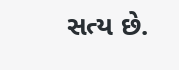સત્ય છે.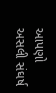આપણો અસલી સંઘર્ષ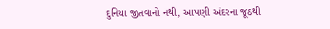દુનિયા જીતવાનો નથી, આપણી અંદરના જૂઠથી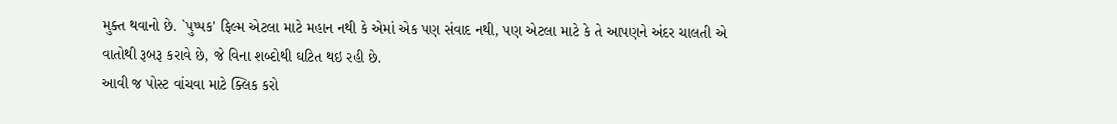મુક્ત થવાનો છે. `પુષ્પક' ફિલ્મ એટલા માટે મહાન નથી કે એમાં એક પણ સંવાદ નથી, પણ એટલા માટે કે તે આપણને અંદર ચાલતી એ વાતોથી રૂબરૂ કરાવે છે, જે વિના શબ્દોથી ઘટિત થઇ રહી છે.
આવી જ પોસ્ટ વાંચવા માટે ક્લિક કરો